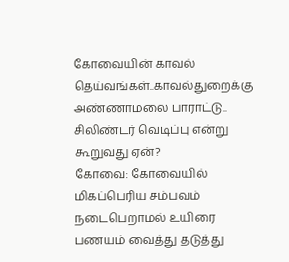கோவையின் காவல் தெய்வங்கள்..காவல்துறைக்கு அண்ணாமலை பாராட்டு.. சிலிண்டர் வெடிப்பு என்று கூறுவது ஏன்?
கோவை: கோவையில் மிகப்பெரிய சம்பவம் நடைபெறாமல் உயிரை பணயம் வைத்து தடுத்து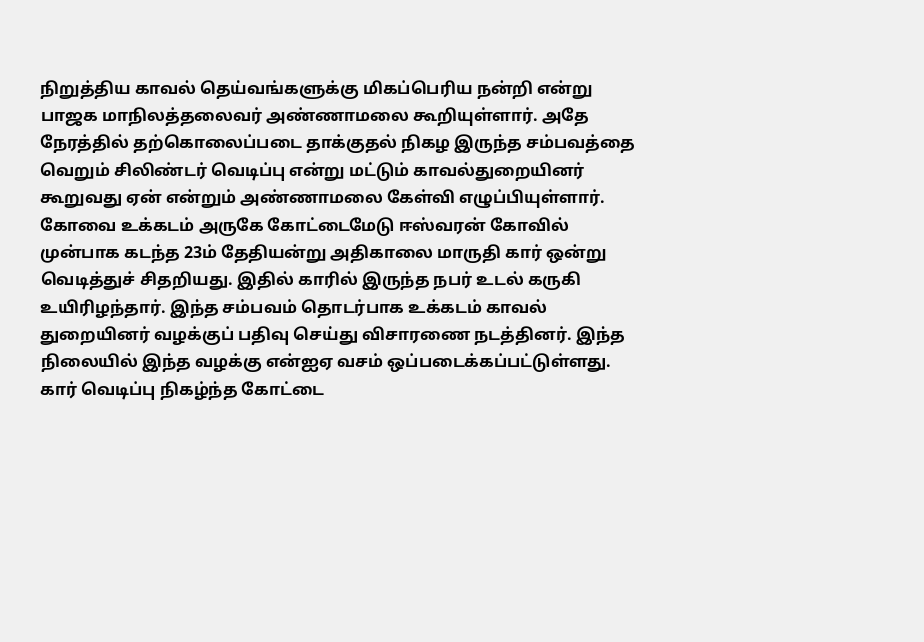நிறுத்திய காவல் தெய்வங்களுக்கு மிகப்பெரிய நன்றி என்று பாஜக மாநிலத்தலைவர் அண்ணாமலை கூறியுள்ளார். அதே நேரத்தில் தற்கொலைப்படை தாக்குதல் நிகழ இருந்த சம்பவத்தை வெறும் சிலிண்டர் வெடிப்பு என்று மட்டும் காவல்துறையினர் கூறுவது ஏன் என்றும் அண்ணாமலை கேள்வி எழுப்பியுள்ளார்.
கோவை உக்கடம் அருகே கோட்டைமேடு ஈஸ்வரன் கோவில் முன்பாக கடந்த 23ம் தேதியன்று அதிகாலை மாருதி கார் ஒன்று வெடித்துச் சிதறியது. இதில் காரில் இருந்த நபர் உடல் கருகி உயிரிழந்தார். இந்த சம்பவம் தொடர்பாக உக்கடம் காவல் துறையினர் வழக்குப் பதிவு செய்து விசாரணை நடத்தினர். இந்த நிலையில் இந்த வழக்கு என்ஐஏ வசம் ஒப்படைக்கப்பட்டுள்ளது.
கார் வெடிப்பு நிகழ்ந்த கோட்டை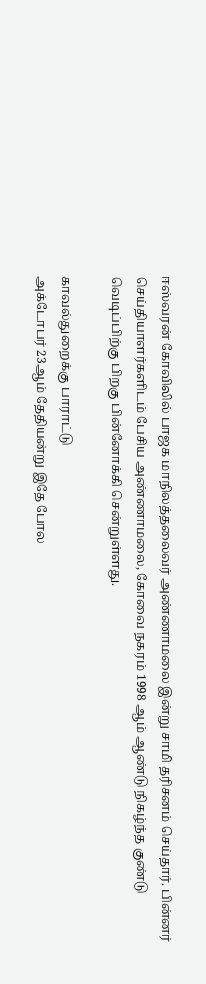ஈஸ்வரன் கோவிலில் பாஜக மாநிலத்தலைவர் அண்ணாமலை இன்று சாமி தரிசனம் செய்தார். பின்னர் செய்தியாளர்களிடம் பேசிய அண்ணாமலை, கோவை நகரம் 1998 ஆம் ஆண்டு நிகழ்ந்த குண்டு வெடிப்பிற்கு பிறகு பின்னோக்கி சென்றுள்ளது.

காவல்துறைக்கு பாராட்டு
அக்டோபர் 23ஆம் தேதியன்று இதே போல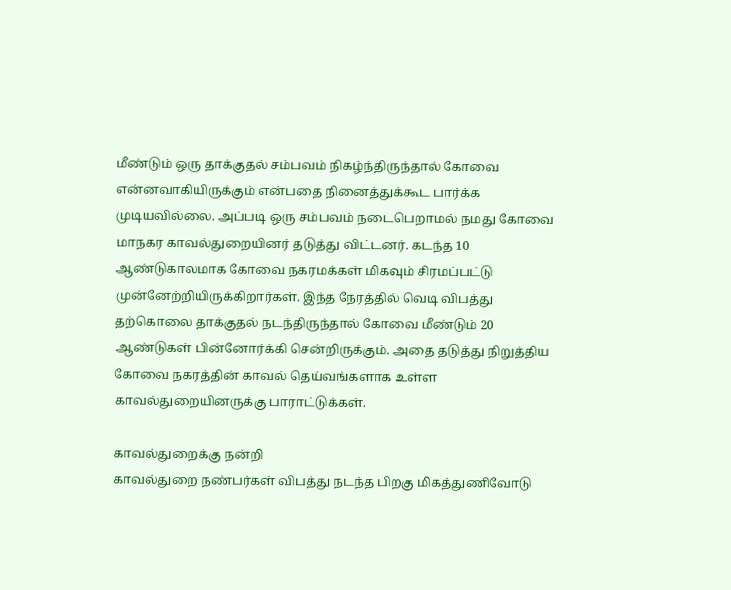மீண்டும் ஒரு தாக்குதல் சம்பவம் நிகழ்ந்திருந்தால் கோவை என்னவாகியிருக்கும் என்பதை நினைத்துக்கூட பார்க்க முடியவில்லை. அப்படி ஒரு சம்பவம் நடைபெறாமல் நமது கோவை மாநகர காவல்துறையினர் தடுத்து விட்டனர். கடந்த 10 ஆண்டுகாலமாக கோவை நகரமக்கள் மிகவும் சிரமப்பட்டு முன்னேற்றியிருக்கிறார்கள். இந்த நேரத்தில் வெடி விபத்து தற்கொலை தாக்குதல் நடந்திருந்தால் கோவை மீண்டும் 20 ஆண்டுகள் பின்னோர்க்கி சென்றிருக்கும். அதை தடுத்து நிறுத்திய கோவை நகரத்தின் காவல் தெய்வங்களாக உள்ள காவல்துறையினருக்கு பாராட்டுக்கள்.

காவல்துறைக்கு நன்றி
காவல்துறை நண்பர்கள் விபத்து நடந்த பிறகு மிகத்துணிவோடு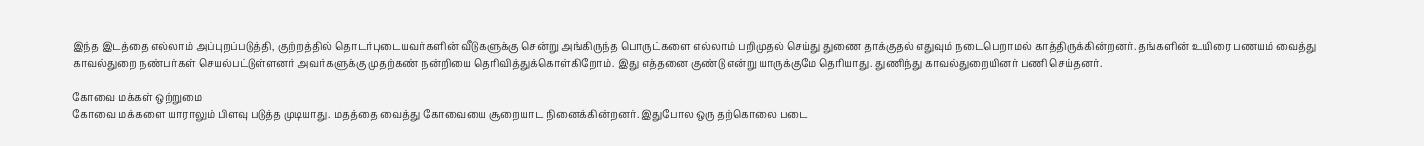இந்த இடத்தை எல்லாம் அப்புறப்படுத்தி, குற்றத்தில் தொடர்புடையவர்களின் வீடுகளுக்கு சென்று அங்கிருந்த பொருட்களை எல்லாம் பறிமுதல் செய்து துணை தாக்குதல் எதுவும் நடைபெறாமல் காத்திருக்கின்றனர். தங்களின் உயிரை பணயம் வைத்து காவல்துறை நண்பர்கள் செயல்பட்டுள்ளனர் அவர்களுக்கு முதற்கண் நன்றியை தெரிவித்துக்கொள்கிறோம். இது எத்தனை குண்டு என்று யாருக்குமே தெரியாது. துணிந்து காவல்துறையினர் பணி செய்தனர்.

கோவை மக்கள் ஒற்றுமை
கோவை மக்களை யாராலும் பிளவு படுத்த முடியாது. மதத்தை வைத்து கோவையை சூறையாட நினைக்கின்றனர். இதுபோல ஒரு தற்கொலை படை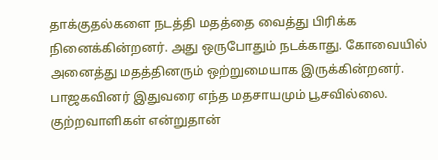தாக்குதல்களை நடத்தி மதத்தை வைத்து பிரிக்க நினைக்கின்றனர். அது ஒருபோதும் நடக்காது. கோவையில் அனைத்து மதத்தினரும் ஒற்றுமையாக இருக்கின்றனர். பாஜகவினர் இதுவரை எந்த மதசாயமும் பூசவில்லை. குற்றவாளிகள் என்றுதான்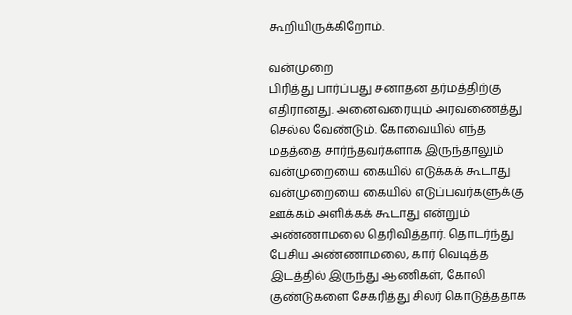கூறியிருக்கிறோம்.

வன்முறை
பிரித்து பார்ப்பது சனாதன தர்மத்திற்கு எதிரானது. அனைவரையும் அரவணைத்து செல்ல வேண்டும். கோவையில் எந்த மதத்தை சார்ந்தவர்களாக இருந்தாலும் வன்முறையை கையில் எடுக்கக் கூடாது வன்முறையை கையில் எடுப்பவர்களுக்கு ஊக்கம் அளிக்கக் கூடாது என்றும் அண்ணாமலை தெரிவித்தார். தொடர்ந்து பேசிய அண்ணாமலை, கார் வெடித்த இடத்தில் இருந்து ஆணிகள், கோலி குண்டுகளை சேகரித்து சிலர் கொடுத்ததாக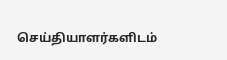செய்தியாளர்களிடம்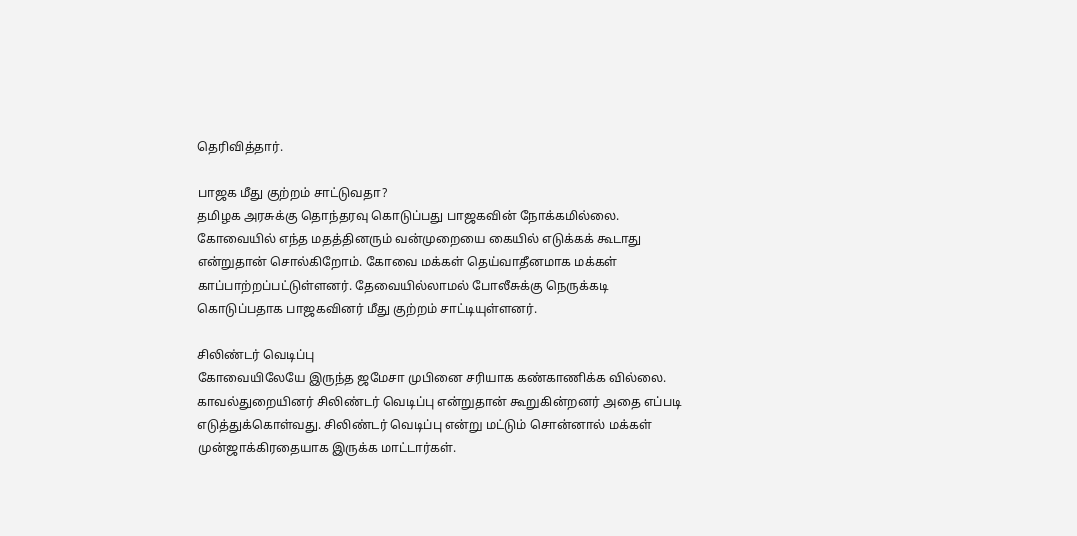தெரிவித்தார்.

பாஜக மீது குற்றம் சாட்டுவதா?
தமிழக அரசுக்கு தொந்தரவு கொடுப்பது பாஜகவின் நோக்கமில்லை. கோவையில் எந்த மதத்தினரும் வன்முறையை கையில் எடுக்கக் கூடாது என்றுதான் சொல்கிறோம். கோவை மக்கள் தெய்வாதீனமாக மக்கள் காப்பாற்றப்பட்டுள்ளனர். தேவையில்லாமல் போலீசுக்கு நெருக்கடி கொடுப்பதாக பாஜகவினர் மீது குற்றம் சாட்டியுள்ளனர்.

சிலிண்டர் வெடிப்பு
கோவையிலேயே இருந்த ஜமேசா முபினை சரியாக கண்காணிக்க வில்லை. காவல்துறையினர் சிலிண்டர் வெடிப்பு என்றுதான் கூறுகின்றனர் அதை எப்படி எடுத்துக்கொள்வது. சிலிண்டர் வெடிப்பு என்று மட்டும் சொன்னால் மக்கள் முன்ஜாக்கிரதையாக இருக்க மாட்டார்கள்.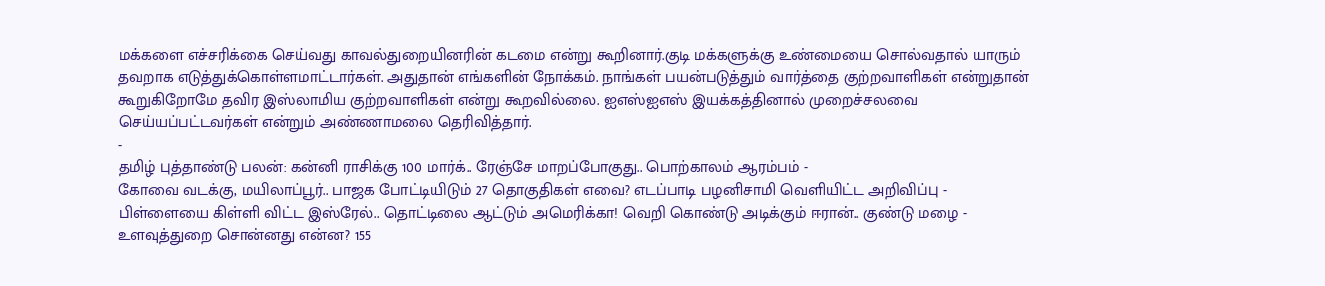மக்களை எச்சரிக்கை செய்வது காவல்துறையினரின் கடமை என்று கூறினார்.குடி மக்களுக்கு உண்மையை சொல்வதால் யாரும் தவறாக எடுத்துக்கொள்ளமாட்டார்கள். அதுதான் எங்களின் நோக்கம். நாங்கள் பயன்படுத்தும் வார்த்தை குற்றவாளிகள் என்றுதான் கூறுகிறோமே தவிர இஸ்லாமிய குற்றவாளிகள் என்று கூறவில்லை. ஐஎஸ்ஐஎஸ் இயக்கத்தினால் முறைச்சலவை செய்யப்பட்டவர்கள் என்றும் அண்ணாமலை தெரிவித்தார்.
-
தமிழ் புத்தாண்டு பலன்: கன்னி ராசிக்கு 100 மார்க்.. ரேஞ்சே மாறப்போகுது.. பொற்காலம் ஆரம்பம் -
கோவை வடக்கு, மயிலாப்பூர்.. பாஜக போட்டியிடும் 27 தொகுதிகள் எவை? எடப்பாடி பழனிசாமி வெளியிட்ட அறிவிப்பு -
பிள்ளையை கிள்ளி விட்ட இஸ்ரேல்.. தொட்டிலை ஆட்டும் அமெரிக்கா! வெறி கொண்டு அடிக்கும் ஈரான்.. குண்டு மழை -
உளவுத்துறை சொன்னது என்ன? 155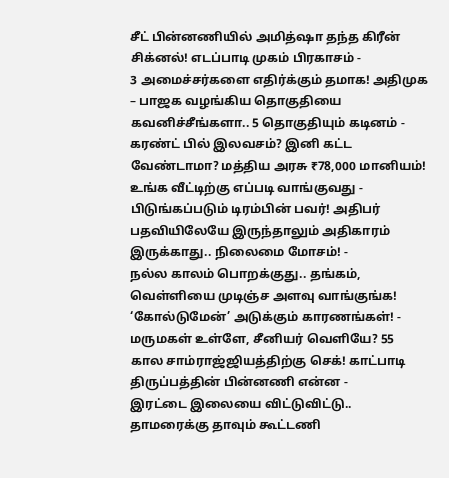சீட் பின்னணியில் அமித்ஷா தந்த கிரீன் சிக்னல்! எடப்பாடி முகம் பிரகாசம் -
3 அமைச்சர்களை எதிர்க்கும் தமாக! அதிமுக – பாஜக வழங்கிய தொகுதியை கவனிச்சீங்களா.. 5 தொகுதியும் கடினம் -
கரண்ட் பில் இலவசம்? இனி கட்ட வேண்டாமா? மத்திய அரசு ₹78,000 மானியம்! உங்க வீட்டிற்கு எப்படி வாங்குவது -
பிடுங்கப்படும் டிரம்பின் பவர்! அதிபர் பதவியிலேயே இருந்தாலும் அதிகாரம் இருக்காது.. நிலைமை மோசம்! -
நல்ல காலம் பொறக்குது.. தங்கம், வெள்ளியை முடிஞ்ச அளவு வாங்குங்க! ‘கோல்டுமேன்’ அடுக்கும் காரணங்கள்! -
மருமகள் உள்ளே, சீனியர் வெளியே? 55 கால சாம்ராஜ்ஜியத்திற்கு செக்! காட்பாடி திருப்பத்தின் பின்னணி என்ன -
இரட்டை இலையை விட்டுவிட்டு.. தாமரைக்கு தாவும் கூட்டணி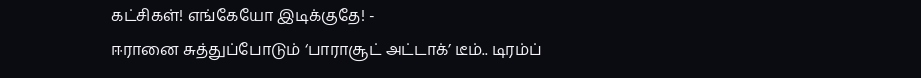கட்சிகள்! எங்கேயோ இடிக்குதே! -
ஈரானை சுத்துப்போடும் ‘பாராசூட் அட்டாக்’ டீம்.. டிரம்ப்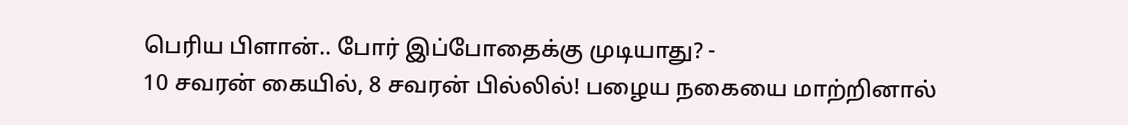பெரிய பிளான்.. போர் இப்போதைக்கு முடியாது? -
10 சவரன் கையில், 8 சவரன் பில்லில்! பழைய நகையை மாற்றினால்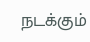நடக்கும்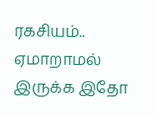ரகசியம்.. ஏமாறாமல் இருக்க இதோ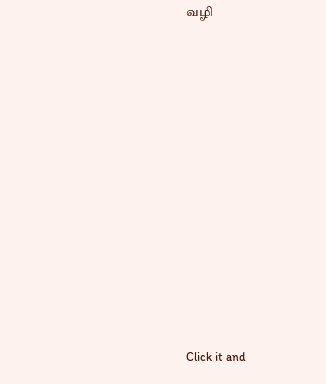வழி












Click it and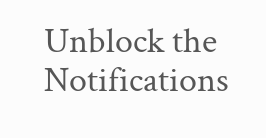Unblock the Notifications